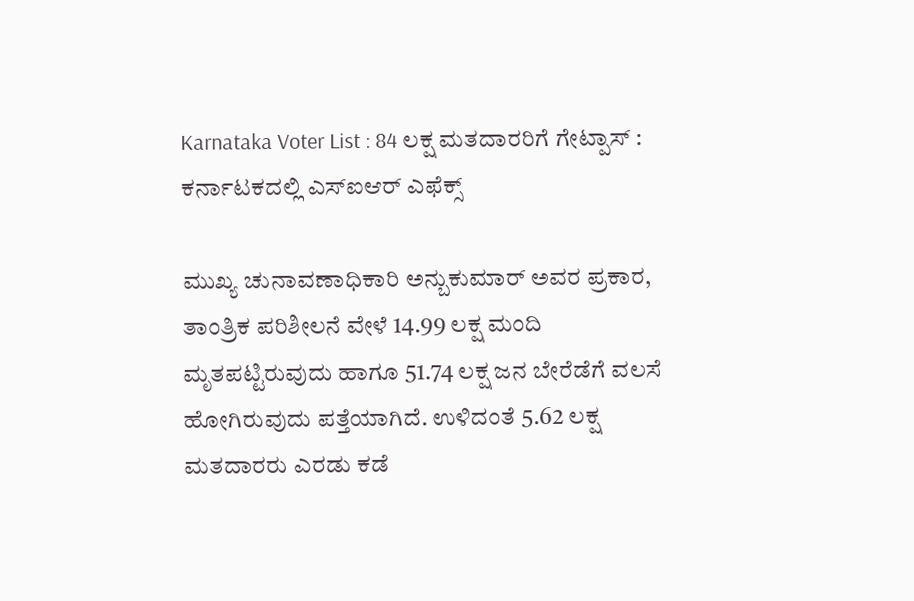Karnataka Voter List : 84 ಲಕ್ಷ ಮತದಾರರಿಗೆ ಗೇಟ್ಪಾಸ್ : ಕರ್ನಾಟಕದಲ್ಲಿ ಎಸ್‌ಐಆರ್‌ ಎಫೆಕ್ಸ್‌

ಮುಖ್ಯ ಚುನಾವಣಾಧಿಕಾರಿ ಅನ್ಬುಕುಮಾರ್‌ ಅವರ ಪ್ರಕಾರ, ತಾಂತ್ರಿಕ ಪರಿಶೀಲನೆ ವೇಳೆ 14.99 ಲಕ್ಷ ಮಂದಿ ಮೃತಪಟ್ಟಿರುವುದು ಹಾಗೂ 51.74 ಲಕ್ಷ ಜನ ಬೇರೆಡೆಗೆ ವಲಸೆ ಹೋಗಿರುವುದು ಪತ್ತೆಯಾಗಿದೆ. ಉಳಿದಂತೆ 5.62 ಲಕ್ಷ ಮತದಾರರು ಎರಡು ಕಡೆ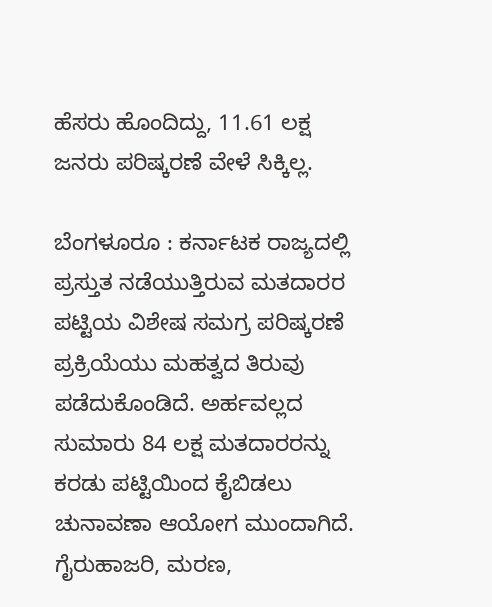ಹೆಸರು ಹೊಂದಿದ್ದು, 11.61 ಲಕ್ಷ ಜನರು ಪರಿಷ್ಕರಣೆ ವೇಳೆ ಸಿಕ್ಕಿಲ್ಲ.

ಬೆಂಗಳೂರೂ : ಕರ್ನಾಟಕ ರಾಜ್ಯದಲ್ಲಿ ಪ್ರಸ್ತುತ ನಡೆಯುತ್ತಿರುವ ಮತದಾರರ ಪಟ್ಟಿಯ ವಿಶೇಷ ಸಮಗ್ರ ಪರಿಷ್ಕರಣೆ ಪ್ರಕ್ರಿಯೆಯು ಮಹತ್ವದ ತಿರುವು ಪಡೆದುಕೊಂಡಿದೆ. ಅರ್ಹವಲ್ಲದ ಸುಮಾರು 84 ಲಕ್ಷ ಮತದಾರರನ್ನು ಕರಡು ಪಟ್ಟಿಯಿಂದ ಕೈಬಿಡಲು ಚುನಾವಣಾ ಆಯೋಗ ಮುಂದಾಗಿದೆ. ಗೈರುಹಾಜರಿ, ಮರಣ,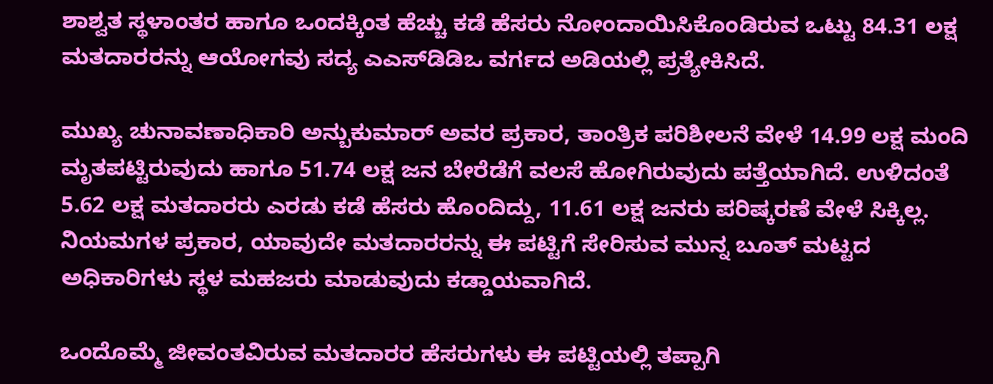ಶಾಶ್ವತ ಸ್ಥಳಾಂತರ ಹಾಗೂ ಒಂದಕ್ಕಿಂತ ಹೆಚ್ಚು ಕಡೆ ಹೆಸರು ನೋಂದಾಯಿಸಿಕೊಂಡಿರುವ ಒಟ್ಟು 84.31 ಲಕ್ಷ ಮತದಾರರನ್ನು ಆಯೋಗವು ಸದ್ಯ ಎಎಸ್‌ಡಿಡಿಒ ವರ್ಗದ ಅಡಿಯಲ್ಲಿ ಪ್ರತ್ಯೇಕಿಸಿದೆ.

ಮುಖ್ಯ ಚುನಾವಣಾಧಿಕಾರಿ ಅನ್ಬುಕುಮಾರ್‌ ಅವರ ಪ್ರಕಾರ, ತಾಂತ್ರಿಕ ಪರಿಶೀಲನೆ ವೇಳೆ 14.99 ಲಕ್ಷ ಮಂದಿ ಮೃತಪಟ್ಟಿರುವುದು ಹಾಗೂ 51.74 ಲಕ್ಷ ಜನ ಬೇರೆಡೆಗೆ ವಲಸೆ ಹೋಗಿರುವುದು ಪತ್ತೆಯಾಗಿದೆ. ಉಳಿದಂತೆ 5.62 ಲಕ್ಷ ಮತದಾರರು ಎರಡು ಕಡೆ ಹೆಸರು ಹೊಂದಿದ್ದು, 11.61 ಲಕ್ಷ ಜನರು ಪರಿಷ್ಕರಣೆ ವೇಳೆ ಸಿಕ್ಕಿಲ್ಲ. ನಿಯಮಗಳ ಪ್ರಕಾರ, ಯಾವುದೇ ಮತದಾರರನ್ನು ಈ ಪಟ್ಟಿಗೆ ಸೇರಿಸುವ ಮುನ್ನ ಬೂತ್ ಮಟ್ಟದ ಅಧಿಕಾರಿಗಳು ಸ್ಥಳ ಮಹಜರು ಮಾಡುವುದು ಕಡ್ಡಾಯವಾಗಿದೆ.

ಒಂದೊಮ್ಮೆ ಜೀವಂತವಿರುವ ಮತದಾರರ ಹೆಸರುಗಳು ಈ ಪಟ್ಟಿಯಲ್ಲಿ ತಪ್ಪಾಗಿ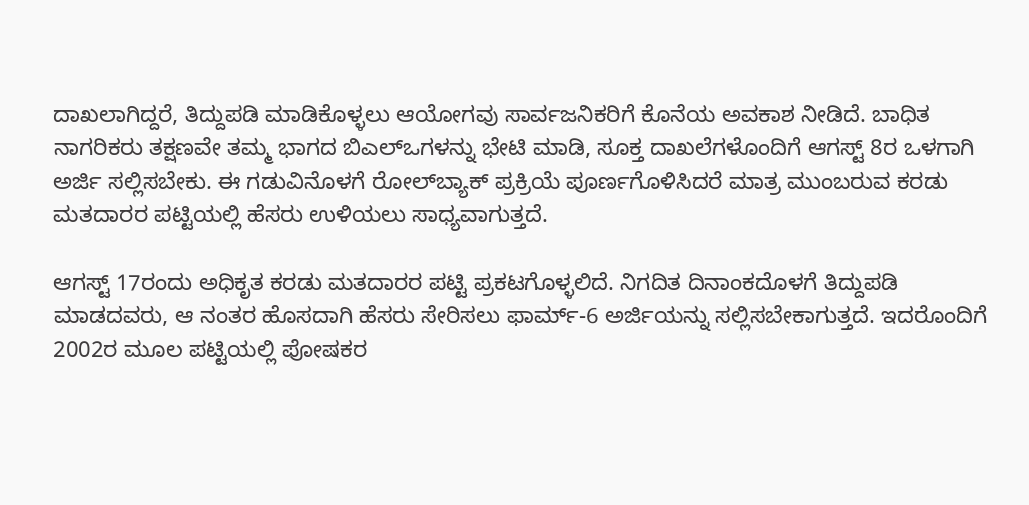ದಾಖಲಾಗಿದ್ದರೆ, ತಿದ್ದುಪಡಿ ಮಾಡಿಕೊಳ್ಳಲು ಆಯೋಗವು ಸಾರ್ವಜನಿಕರಿಗೆ ಕೊನೆಯ ಅವಕಾಶ ನೀಡಿದೆ. ಬಾಧಿತ ನಾಗರಿಕರು ತಕ್ಷಣವೇ ತಮ್ಮ ಭಾಗದ ಬಿಎಲ್‌ಒಗಳನ್ನು ಭೇಟಿ ಮಾಡಿ, ಸೂಕ್ತ ದಾಖಲೆಗಳೊಂದಿಗೆ ಆಗಸ್ಟ್ 8ರ ಒಳಗಾಗಿ ಅರ್ಜಿ ಸಲ್ಲಿಸಬೇಕು. ಈ ಗಡುವಿನೊಳಗೆ ರೋಲ್‌ಬ್ಯಾಕ್ ಪ್ರಕ್ರಿಯೆ ಪೂರ್ಣಗೊಳಿಸಿದರೆ ಮಾತ್ರ ಮುಂಬರುವ ಕರಡು ಮತದಾರರ ಪಟ್ಟಿಯಲ್ಲಿ ಹೆಸರು ಉಳಿಯಲು ಸಾಧ್ಯವಾಗುತ್ತದೆ.

ಆಗಸ್ಟ್ 17ರಂದು ಅಧಿಕೃತ ಕರಡು ಮತದಾರರ ಪಟ್ಟಿ ಪ್ರಕಟಗೊಳ್ಳಲಿದೆ. ನಿಗದಿತ ದಿನಾಂಕದೊಳಗೆ ತಿದ್ದುಪಡಿ ಮಾಡದವರು, ಆ ನಂತರ ಹೊಸದಾಗಿ ಹೆಸರು ಸೇರಿಸಲು ಫಾರ್ಮ್-6 ಅರ್ಜಿಯನ್ನು ಸಲ್ಲಿಸಬೇಕಾಗುತ್ತದೆ. ಇದರೊಂದಿಗೆ 2002ರ ಮೂಲ ಪಟ್ಟಿಯಲ್ಲಿ ಪೋಷಕರ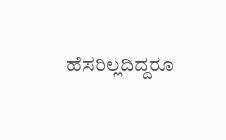ಹೆಸರಿಲ್ಲದಿದ್ದರೂ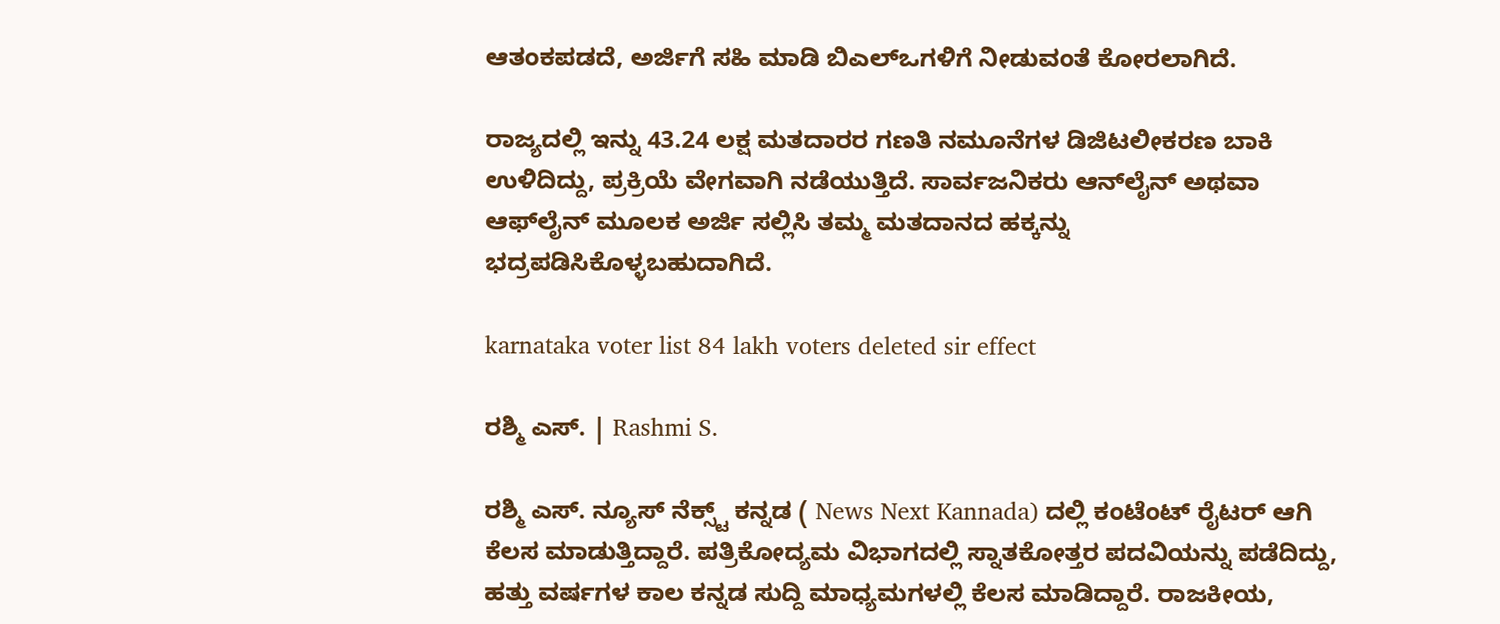ಆತಂಕಪಡದೆ, ಅರ್ಜಿಗೆ ಸಹಿ ಮಾಡಿ ಬಿಎಲ್‌ಒಗಳಿಗೆ ನೀಡುವಂತೆ ಕೋರಲಾಗಿದೆ.

ರಾಜ್ಯದಲ್ಲಿ ಇನ್ನು 43.24 ಲಕ್ಷ ಮತದಾರರ ಗಣತಿ ನಮೂನೆಗಳ ಡಿಜಿಟಲೀಕರಣ ಬಾಕಿ ಉಳಿದಿದ್ದು, ಪ್ರಕ್ರಿಯೆ ವೇಗವಾಗಿ ನಡೆಯುತ್ತಿದೆ. ಸಾರ್ವಜನಿಕರು ಆನ್‌ಲೈನ್ ಅಥವಾ ಆಫ್‌ಲೈನ್ ಮೂಲಕ ಅರ್ಜಿ ಸಲ್ಲಿಸಿ ತಮ್ಮ ಮತದಾನದ ಹಕ್ಕನ್ನು ಭದ್ರಪಡಿಸಿಕೊಳ್ಳಬಹುದಾಗಿದೆ.

karnataka voter list 84 lakh voters deleted sir effect

ರಶ್ಮಿ ಎಸ್. | Rashmi S.

ರಶ್ಮಿ ಎಸ್. ನ್ಯೂಸ್‌ ನೆಕ್ಸ್ಟ್‌ ಕನ್ನಡ ( News Next Kannada) ದಲ್ಲಿ ಕಂಟೆಂಟ್‌ ರೈಟರ್‌ ಆಗಿ ಕೆಲಸ ಮಾಡುತ್ತಿದ್ದಾರೆ. ಪತ್ರಿಕೋದ್ಯಮ ವಿಭಾಗದಲ್ಲಿ ಸ್ನಾತಕೋತ್ತರ ಪದವಿಯನ್ನು ಪಡೆದಿದ್ದು, ಹತ್ತು ವರ್ಷಗಳ ಕಾಲ ಕನ್ನಡ ಸುದ್ದಿ ಮಾಧ್ಯಮಗಳಲ್ಲಿ ಕೆಲಸ ಮಾಡಿದ್ದಾರೆ. ರಾಜಕೀಯ,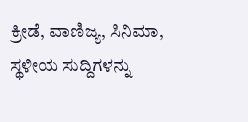ಕ್ರೀಡೆ, ವಾಣಿಜ್ಯ, ಸಿನಿಮಾ, ಸ್ಥಳೀಯ ಸುದ್ದಿಗಳನ್ನು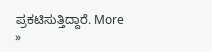ಪ್ರಕಟಿಸುತ್ತಿದ್ದಾರೆ. More »